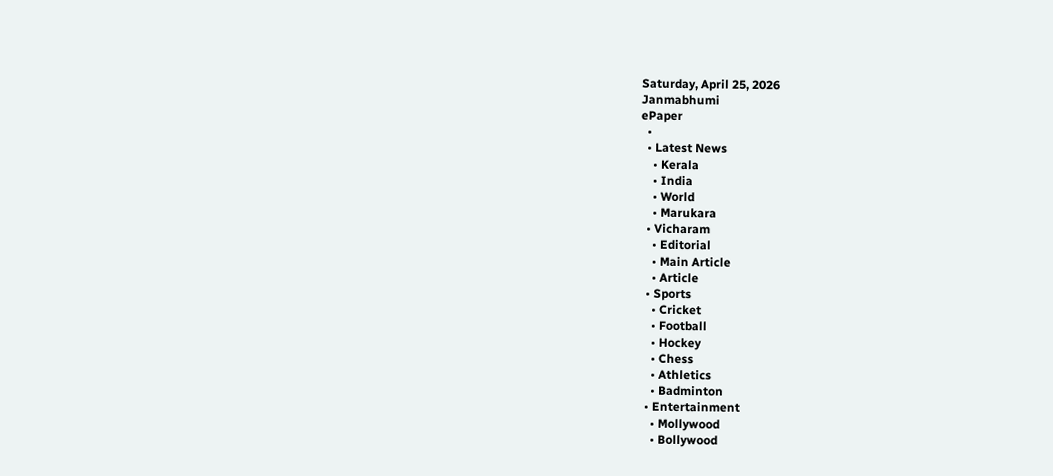Saturday, April 25, 2026
Janmabhumi
ePaper
  •
  • Latest News
    • Kerala
    • India
    • World
    • Marukara
  • Vicharam
    • Editorial
    • Main Article
    • Article
  • Sports
    • Cricket
    • Football
    • Hockey
    • Chess
    • Athletics
    • Badminton
  • Entertainment
    • Mollywood
    • Bollywood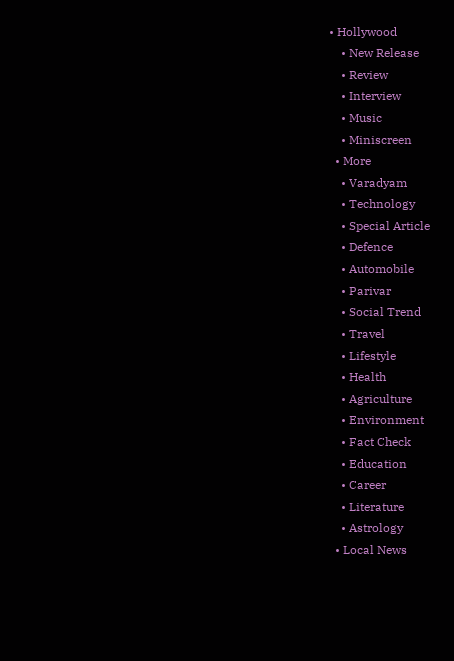• Hollywood
    • New Release
    • Review
    • Interview
    • Music
    • Miniscreen
  • More
    • Varadyam
    • Technology
    • Special Article
    • Defence
    • Automobile
    • Parivar
    • Social Trend
    • Travel
    • Lifestyle
    • Health
    • Agriculture
    • Environment
    • Fact Check
    • Education
    • Career
    • Literature
    • Astrology
  • Local News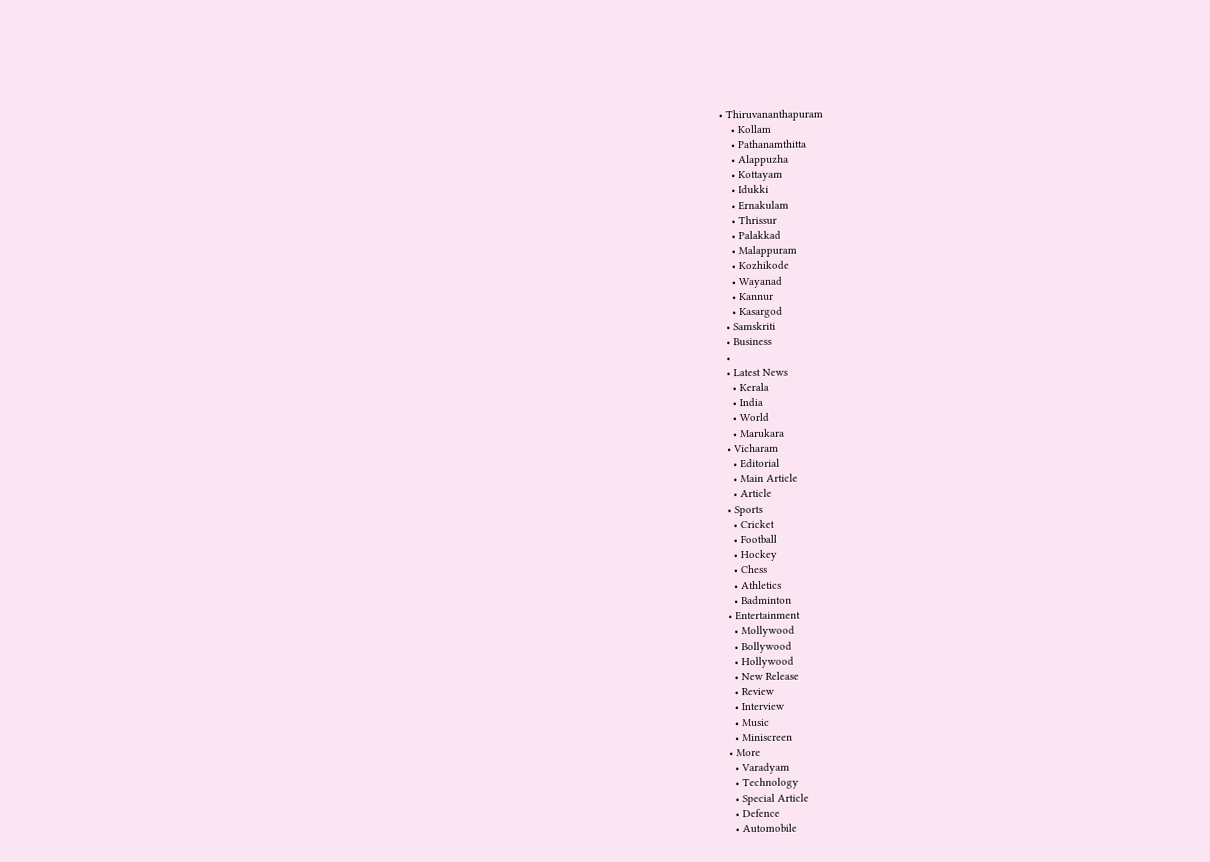• Thiruvananthapuram
    • Kollam
    • Pathanamthitta
    • Alappuzha
    • Kottayam
    • Idukki
    • Ernakulam
    • Thrissur
    • Palakkad
    • Malappuram
    • Kozhikode
    • Wayanad
    • Kannur
    • Kasargod
  • Samskriti
  • Business
  •
  • Latest News
    • Kerala
    • India
    • World
    • Marukara
  • Vicharam
    • Editorial
    • Main Article
    • Article
  • Sports
    • Cricket
    • Football
    • Hockey
    • Chess
    • Athletics
    • Badminton
  • Entertainment
    • Mollywood
    • Bollywood
    • Hollywood
    • New Release
    • Review
    • Interview
    • Music
    • Miniscreen
  • More
    • Varadyam
    • Technology
    • Special Article
    • Defence
    • Automobile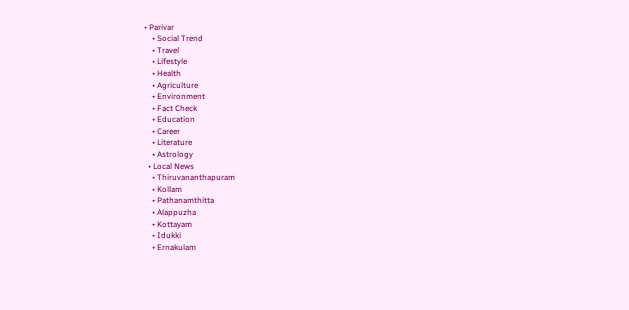• Parivar
    • Social Trend
    • Travel
    • Lifestyle
    • Health
    • Agriculture
    • Environment
    • Fact Check
    • Education
    • Career
    • Literature
    • Astrology
  • Local News
    • Thiruvananthapuram
    • Kollam
    • Pathanamthitta
    • Alappuzha
    • Kottayam
    • Idukki
    • Ernakulam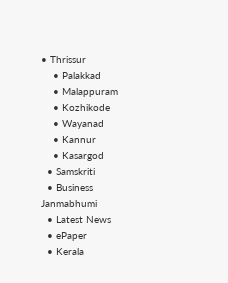• Thrissur
    • Palakkad
    • Malappuram
    • Kozhikode
    • Wayanad
    • Kannur
    • Kasargod
  • Samskriti
  • Business
Janmabhumi
  • Latest News
  • ePaper
  • Kerala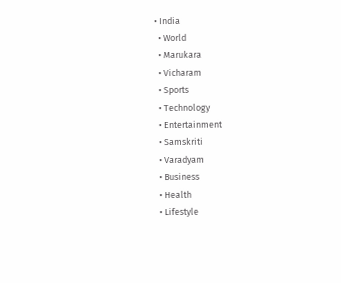• India
  • World
  • Marukara
  • Vicharam
  • Sports
  • Technology
  • Entertainment
  • Samskriti
  • Varadyam
  • Business
  • Health
  • Lifestyle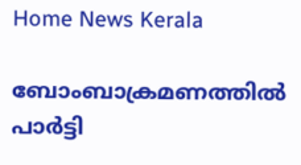Home News Kerala

ബോംബാക്രമണത്തില്‍ പാര്‍ട്ടി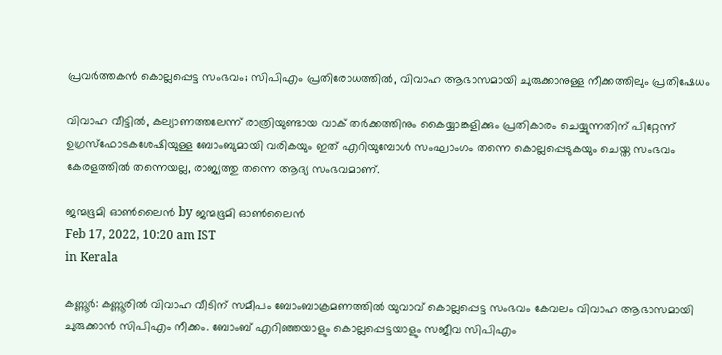പ്രവര്‍ത്തകൻ കൊല്ലപ്പെട്ട സംഭവം; സിപിഎം പ്രതിരോധത്തില്‍, വിവാഹ ആഭാസമായി ചുരുക്കാനുള്ള നീക്കത്തിലും പ്രതിഷേധം

വിവാഹ വീട്ടില്‍, കല്യാണത്തലേന്ന് രാത്രിയുണ്ടായ വാക് തര്‍ക്കത്തിനും കൈയ്യാങ്കളിക്കും പ്രതികാരം ചെയ്യുന്നതിന് പിറ്റേന്ന് ഉഗ്രസ്‌ഫോടകശേഷിയുള്ള ബോംബുമായി വരികയും ഇത് എറിയുമ്പോള്‍ സംഘാംഗം തന്നെ കൊല്ലപ്പെടുകയും ചെയ്ത സംഭവം കേരളത്തില്‍ തന്നെയല്ല, രാജ്യത്തു തന്നെ ആദ്യ സംഭവമാണ്.

ജന്മഭൂമി ഓണ്‍ലൈന്‍ by ജന്മഭൂമി ഓണ്‍ലൈന്‍
Feb 17, 2022, 10:20 am IST
in Kerala

കണ്ണൂര്‍: കണ്ണൂരില്‍ വിവാഹ വീടിന് സമീപം ബോംബാക്രമണത്തില്‍ യുവാവ് കൊല്ലപ്പെട്ട സംഭവം കേവലം വിവാഹ ആഭാസമായി ചുരുക്കാന്‍ സിപിഎം നീക്കം. ബോംബ് എറിഞ്ഞയാളും കൊല്ലപ്പെട്ടയാളും സജീവ സിപിഎം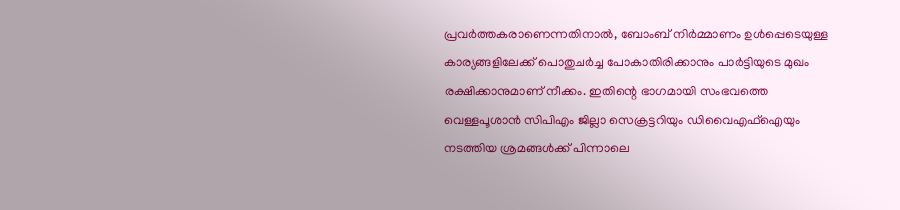പ്രവര്‍ത്തകരാണെന്നതിനാല്‍, ബോംബ് നിര്‍മ്മാണം ഉള്‍പ്പെടെയുള്ള കാര്യങ്ങളിലേക്ക് പൊതുചര്‍ച്ച പോകാതിരിക്കാനും പാര്‍ട്ടിയുടെ മുഖം രക്ഷിക്കാനുമാണ് നീക്കം. ഇതിന്റെ ഭാഗമായി സംഭവത്തെ വെള്ളപൂശാന്‍ സിപിഎം ജില്ലാ സെക്രട്ടറിയും ഡിവൈഎഫ്‌ഐയും നടത്തിയ ശ്രമങ്ങള്‍ക്ക് പിന്നാലെ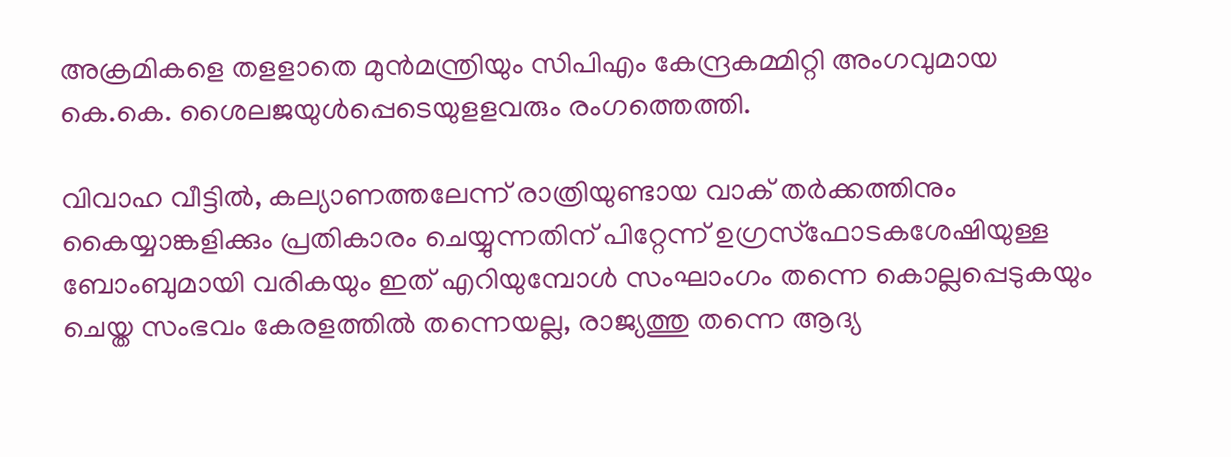അക്രമികളെ തളളാതെ മുന്‍മന്ത്രിയും സിപിഎം കേന്ദ്രകമ്മിറ്റി അംഗവുമായ കെ.കെ. ശൈലജയുള്‍പ്പെടെയുളളവരും രംഗത്തെത്തി.

വിവാഹ വീട്ടില്‍, കല്യാണത്തലേന്ന് രാത്രിയുണ്ടായ വാക് തര്‍ക്കത്തിനും കൈയ്യാങ്കളിക്കും പ്രതികാരം ചെയ്യുന്നതിന് പിറ്റേന്ന് ഉഗ്രസ്‌ഫോടകശേഷിയുള്ള ബോംബുമായി വരികയും ഇത് എറിയുമ്പോള്‍ സംഘാംഗം തന്നെ കൊല്ലപ്പെടുകയും ചെയ്ത സംഭവം കേരളത്തില്‍ തന്നെയല്ല, രാജ്യത്തു തന്നെ ആദ്യ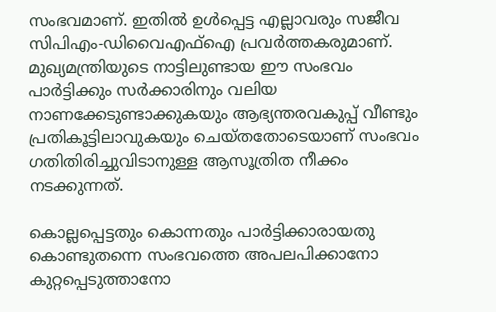സംഭവമാണ്. ഇതില്‍ ഉള്‍പ്പെട്ട എല്ലാവരും സജീവ സിപിഎം-ഡിവൈഎഫ്‌ഐ പ്രവര്‍ത്തകരുമാണ്. മുഖ്യമന്ത്രിയുടെ നാട്ടിലുണ്ടായ ഈ സംഭവം പാര്‍ട്ടിക്കും സര്‍ക്കാരിനും വലിയ നാണക്കേടുണ്ടാക്കുകയും ആഭ്യന്തരവകുപ്പ് വീണ്ടും പ്രതികൂട്ടിലാവുകയും ചെയ്തതോടെയാണ് സംഭവം ഗതിതിരിച്ചുവിടാനുള്ള ആസൂത്രിത നീക്കം നടക്കുന്നത്.

കൊല്ലപ്പെട്ടതും കൊന്നതും പാര്‍ട്ടിക്കാരായതു കൊണ്ടുതന്നെ സംഭവത്തെ അപലപിക്കാനോ കുറ്റപ്പെടുത്താനോ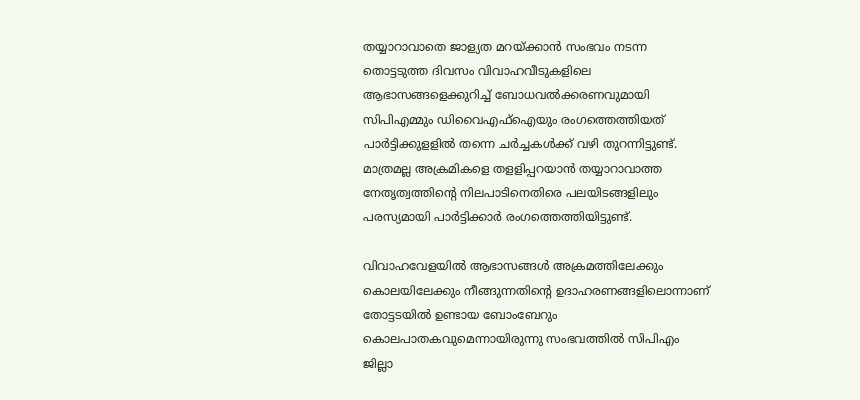തയ്യാറാവാതെ ജാള്യത മറയ്‌ക്കാന്‍ സംഭവം നടന്ന തൊട്ടടുത്ത ദിവസം വിവാഹവീടുകളിലെ ആഭാസങ്ങളെക്കുറിച്ച് ബോധവല്‍ക്കരണവുമായി സിപിഎമ്മും ഡിവൈഎഫ്‌ഐയും രംഗത്തെത്തിയത് പാര്‍ട്ടിക്കുളളില്‍ തന്നെ ചര്‍ച്ചകള്‍ക്ക് വഴി തുറന്നിട്ടുണ്ട്. മാത്രമല്ല അക്രമികളെ തളളിപ്പറയാന്‍ തയ്യാറാവാത്ത നേതൃത്വത്തിന്റെ നിലപാടിനെതിരെ പലയിടങ്ങളിലും പരസ്യമായി പാര്‍ട്ടിക്കാര്‍ രംഗത്തെത്തിയിട്ടുണ്ട്.

വിവാഹവേളയില്‍ ആഭാസങ്ങള്‍ അക്രമത്തിലേക്കും കൊലയിലേക്കും നീങ്ങുന്നതിന്റെ ഉദാഹരണങ്ങളിലൊന്നാണ് തോട്ടടയില്‍ ഉണ്ടായ ബോംബേറും കൊലപാതകവുമെന്നായിരുന്നു സംഭവത്തില്‍ സിപിഎം ജില്ലാ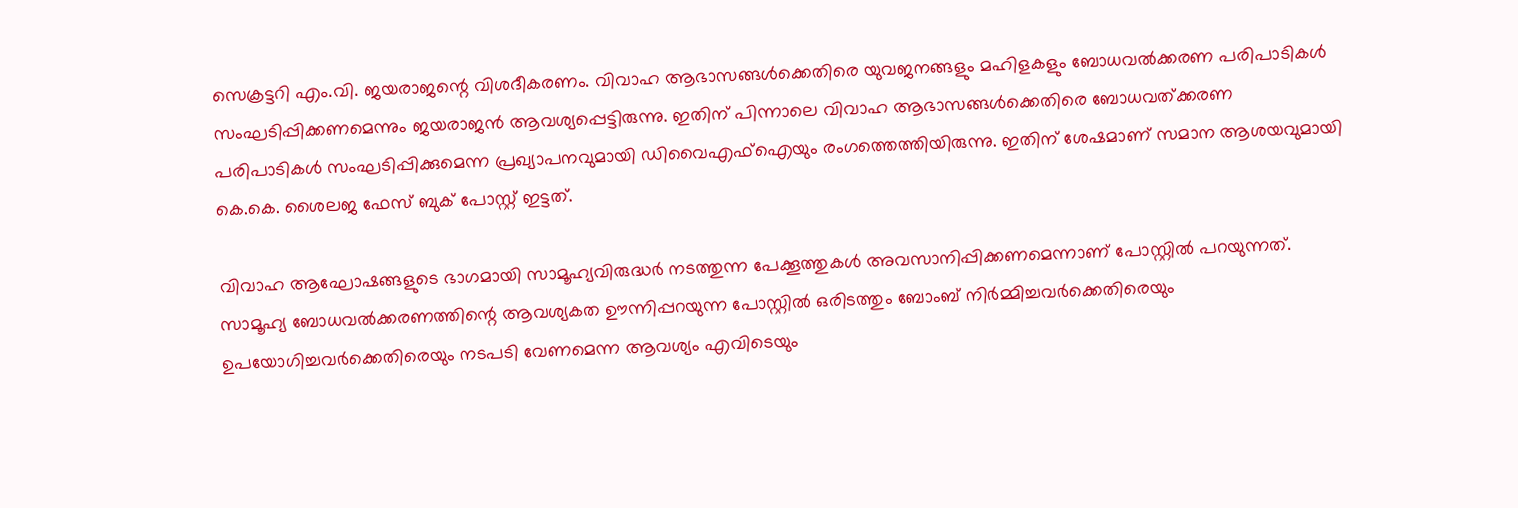സെക്രട്ടറി എം.വി. ജയരാജന്റെ വിശദീകരണം. വിവാഹ ആഭാസങ്ങള്‍ക്കെതിരെ യുവജനങ്ങളും മഹിളകളും ബോധവല്‍ക്കരണ പരിപാടികള്‍ സംഘടിപ്പിക്കണമെന്നും ജയരാജന്‍ ആവശ്യപ്പെട്ടിരുന്നു. ഇതിന് പിന്നാലെ വിവാഹ ആഭാസങ്ങള്‍ക്കെതിരെ ബോധവത്ക്കരണ പരിപാടികള്‍ സംഘടിപ്പിക്കുമെന്ന പ്രഖ്യാപനവുമായി ഡിവൈഎഫ്‌ഐയും രംഗത്തെത്തിയിരുന്നു. ഇതിന് ശേഷമാണ് സമാന ആശയവുമായി കെ.കെ. ശൈലജ ഫേസ് ബുക് പോസ്റ്റ് ഇട്ടത്.

വിവാഹ ആഘോഷങ്ങളുടെ ഭാഗമായി സാമൂഹ്യവിരുദ്ധര്‍ നടത്തുന്ന പേക്കൂത്തുകള്‍ അവസാനിപ്പിക്കണമെന്നാണ് പോസ്റ്റില്‍ പറയുന്നത്. സാമൂഹ്യ ബോധവല്‍ക്കരണത്തിന്റെ ആവശ്യകത ഊന്നിപ്പറയുന്ന പോസ്റ്റില്‍ ഒരിടത്തും ബോംബ് നിര്‍മ്മിച്ചവര്‍ക്കെതിരെയും ഉപയോഗിച്ചവര്‍ക്കെതിരെയും നടപടി വേണമെന്ന ആവശ്യം എവിടെയും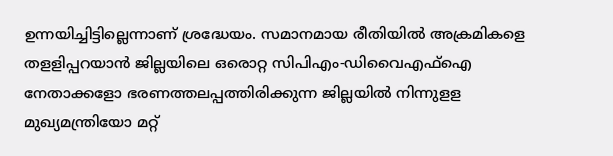ഉന്നയിച്ചിട്ടില്ലെന്നാണ് ശ്രദ്ധേയം. സമാനമായ രീതിയില്‍ അക്രമികളെ തളളിപ്പറയാന്‍ ജില്ലയിലെ ഒരൊറ്റ സിപിഎം-ഡിവൈഎഫ്‌ഐ നേതാക്കളോ ഭരണത്തലപ്പത്തിരിക്കുന്ന ജില്ലയില്‍ നിന്നുളള മുഖ്യമന്ത്രിയോ മറ്റ്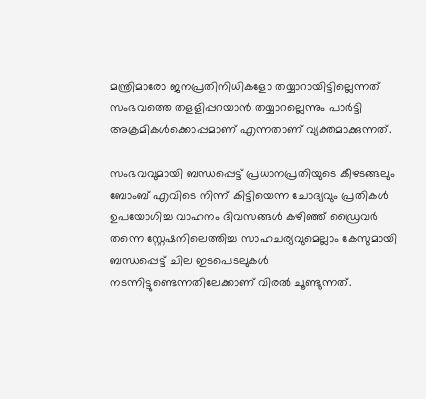മന്ത്രിമാരോ ജനപ്രതിനിധികളോ തയ്യാറായിട്ടില്ലെന്നത് സംഭവത്തെ തളളിപ്പറയാന്‍ തയ്യാറല്ലെന്നും പാര്‍ട്ടി അക്രമികള്‍ക്കൊപ്പമാണ് എന്നതാണ് വ്യക്തമാക്കുന്നത്.

സംഭവവുമായി ബന്ധപ്പെട്ട് പ്രധാനപ്രതിയുടെ കീഴടങ്ങലും ബോംബ് എവിടെ നിന്ന് കിട്ടിയെന്ന ചോദ്യവും പ്രതികള്‍ ഉപയോഗിച്ച വാഹനം ദിവസങ്ങള്‍ കഴിഞ്ഞ് ഡ്രൈവര്‍ തന്നെ സ്റ്റേഷനിലെത്തിച്ച സാഹചര്യവുമെല്ലാം കേസുമായി ബന്ധപ്പെട്ട് ചില ഇടപെടലുകള്‍ നടന്നിട്ടുണ്ടെന്നതിലേക്കാണ് വിരല്‍ ചൂണ്ടുന്നത്.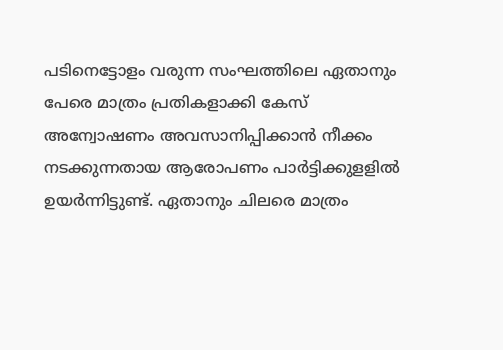പടിനെട്ടോളം വരുന്ന സംഘത്തിലെ ഏതാനും പേരെ മാത്രം പ്രതികളാക്കി കേസ് അന്വോഷണം അവസാനിപ്പിക്കാന്‍ നീക്കം നടക്കുന്നതായ ആരോപണം പാര്‍ട്ടിക്കുളളില്‍ ഉയര്‍ന്നിട്ടുണ്ട്. ഏതാനും ചിലരെ മാത്രം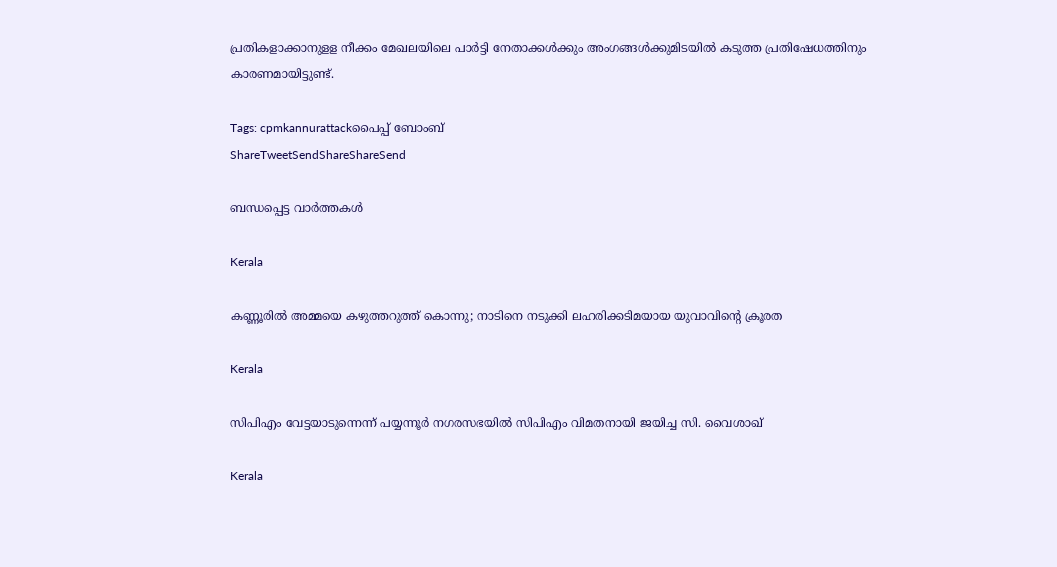പ്രതികളാക്കാനുളള നീക്കം മേഖലയിലെ പാര്‍ട്ടി നേതാക്കള്‍ക്കും അംഗങ്ങള്‍ക്കുമിടയില്‍ കടുത്ത പ്രതിഷേധത്തിനും കാരണമായിട്ടുണ്ട്.

Tags: cpmkannurattackപൈപ്പ‌് ബോംബ‌്
ShareTweetSendShareShareSend

ബന്ധപ്പെട്ട വാര്‍ത്തകള്‍

Kerala

കണ്ണൂരിൽ അമ്മയെ കഴുത്തറുത്ത്‌ കൊന്നു; നാടിനെ നടുക്കി ലഹരിക്കടിമയായ യുവാവിന്റെ ക്രൂരത

Kerala

സിപിഎം വേട്ടയാടുന്നെന്ന് പയ്യന്നൂര്‍ നഗരസഭയില്‍ സിപിഎം വിമതനായി ജയിച്ച സി. വൈശാഖ്

Kerala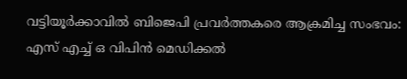വട്ടിയൂര്‍ക്കാവില്‍ ബിജെപി പ്രവര്‍ത്തകരെ ആക്രമിച്ച സംഭവം: എസ് എച്ച് ഒ വിപിന്‍ മെഡിക്കല്‍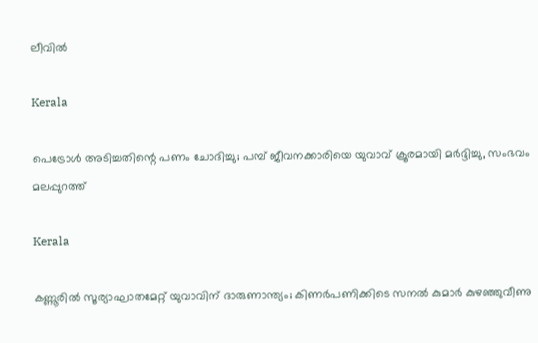ലീവില്‍

Kerala

പെട്രോള്‍ അടിച്ചതിന്റെ പണം ചോദിച്ചു; പമ്പ് ജീവനക്കാരിയെ യുവാവ് ക്രൂരമായി മര്‍ദ്ദിച്ചു, സംഭവം മലപ്പുറത്ത്

Kerala

കണ്ണൂരിൽ സൂര്യാഘാതമേറ്റ് യുവാവിന് ദാരുണാന്ത്യം; കിണർപണിക്കിടെ സനൽ കുമാർ കുഴഞ്ഞുവീണു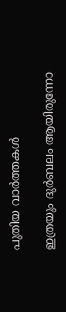പുതിയ വാര്‍ത്തകള്‍

ഇത്രയും ദുർബലം ആയിരുന്നോ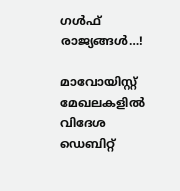ഗൾഫ് രാജ്യങ്ങൾ…!

മാവോയിസ്റ്റ് മേഖലകളില്‍ വിദേശ ഡെബിറ്റ്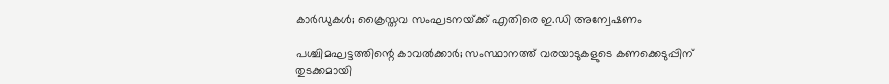കാര്‍ഡുകള്‍; ക്രൈസ്തവ സംഘടനയ്‌ക്ക് എതിരെ ഇ.ഡി അന്വേഷണം

പശ്ചിമഘട്ടത്തിന്റെ കാവല്‍ക്കാര്‍; സംസ്ഥാനത്ത് വരയാടുകളുടെ കണക്കെടുപ്പിന് തുടക്കമായി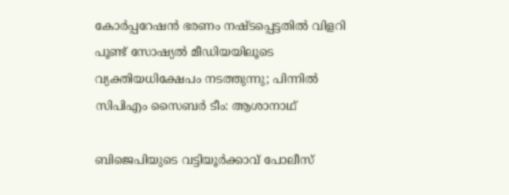കോർപ്പറേഷൻ ഭരണം നഷ്ടപ്പെട്ടതിൽ വിളറി പൂണ്ട് സോഷ്യൽ മീഡിയയിലൂടെ വ്യക്തിയധിക്ഷേപം നടത്തുന്നു; പിന്നിൽ സിപിഎം സൈബർ ടീം: ആശാനാഥ്

ബിജെപിയുടെ വട്ടിയൂർക്കാവ് പോലീസ്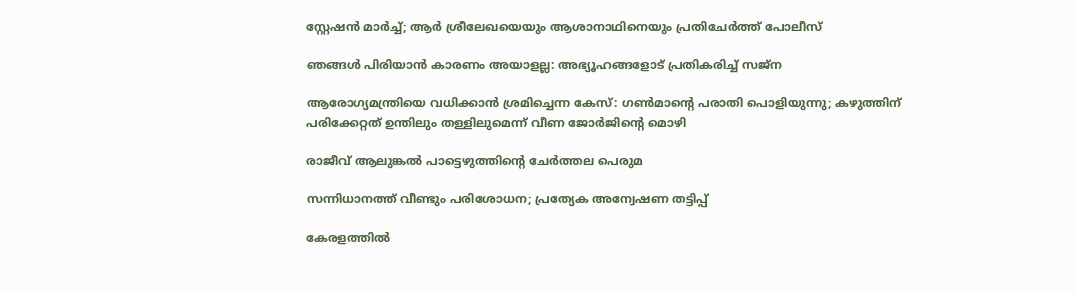സ്റ്റേഷൻ മാർച്ച്; ആർ ശ്രീലേഖയെയും ആശാനാഥിനെയും പ്രതിചേർത്ത് പോലീസ്

ഞങ്ങൾ പിരിയാൻ കാരണം അയാളല്ല: അഭ്യൂഹങ്ങളോട് പ്രതികരിച്ച് സജ്ന

ആരോഗ്യമന്ത്രിയെ വധിക്കാൻ ശ്രമിച്ചെന്ന കേസ്: ഗണ്‍മാന്റെ പരാതി പൊളിയുന്നു; കഴുത്തിന് പരിക്കേറ്റത് ഉന്തിലും തള്ളിലുമെന്ന് വീണ ജോർജിന്റെ മൊഴി

രാജീവ് ആലുങ്കല്‍ പാട്ടെഴുത്തിന്റെ ചേര്‍ത്തല പെരുമ

സന്നിധാനത്ത് വീണ്ടും പരിശോധന; പ്രത്യേക അന്വേഷണ തട്ടിപ്പ്

കേരളത്തില്‍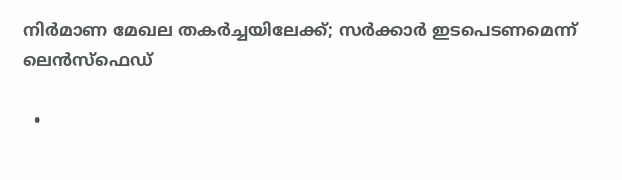നിര്‍മാണ മേഖല തകര്‍ച്ചയിലേക്ക്; സര്‍ക്കാര്‍ ഇടപെടണമെന്ന് ലെന്‍സ്‌ഫെഡ്

  •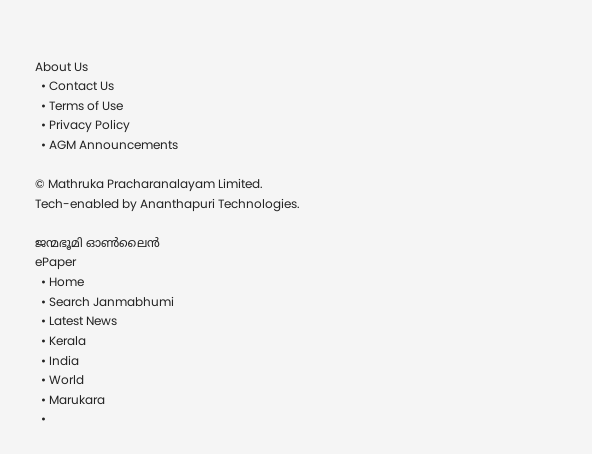About Us
  • Contact Us
  • Terms of Use
  • Privacy Policy
  • AGM Announcements

© Mathruka Pracharanalayam Limited.
Tech-enabled by Ananthapuri Technologies.

ജന്മഭൂമി ഓണ്‍ലൈന്‍
ePaper
  • Home
  • Search Janmabhumi
  • Latest News
  • Kerala
  • India
  • World
  • Marukara
  •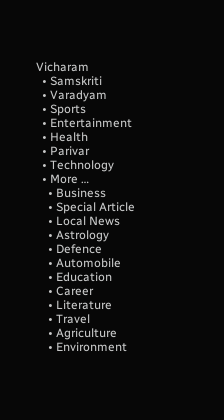Vicharam
  • Samskriti
  • Varadyam
  • Sports
  • Entertainment
  • Health
  • Parivar
  • Technology
  • More …
    • Business
    • Special Article
    • Local News
    • Astrology
    • Defence
    • Automobile
    • Education
    • Career
    • Literature
    • Travel
    • Agriculture
    • Environment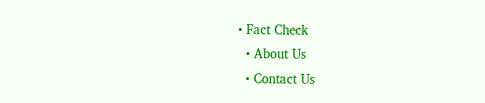• Fact Check
  • About Us
  • Contact Us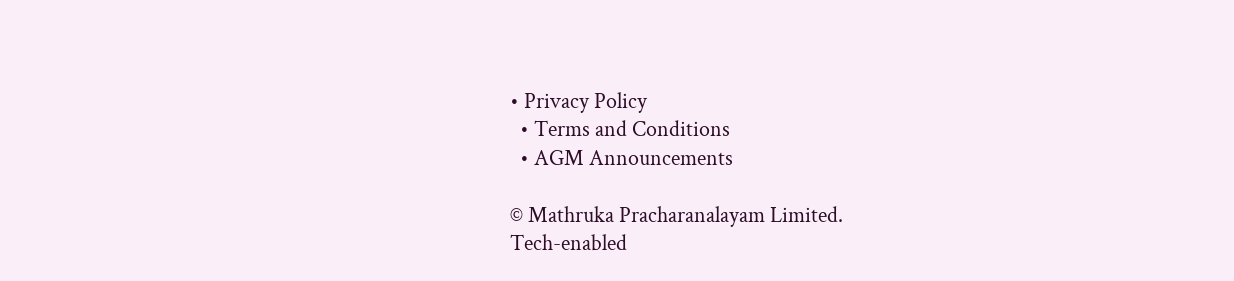• Privacy Policy
  • Terms and Conditions
  • AGM Announcements

© Mathruka Pracharanalayam Limited.
Tech-enabled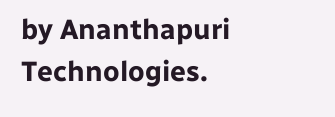by Ananthapuri Technologies.